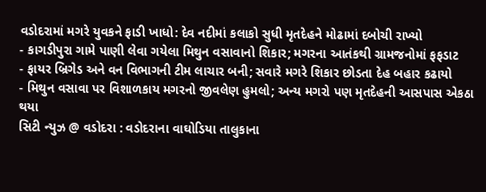વડોદરામાં મગરે યુવકને ફાડી ખાધો: દેવ નદીમાં કલાકો સુધી મૃતદેહને મોઢામાં દબોચી રાખ્યો
- કાગડીપુરા ગામે પાણી લેવા ગયેલા મિથુન વસાવાનો શિકાર; મગરના આતંકથી ગ્રામજનોમાં ફફડાટ
- ફાયર બ્રિગેડ અને વન વિભાગની ટીમ લાચાર બની; સવારે મગરે શિકાર છોડતા દેહ બહાર કઢાયો
- મિથુન વસાવા પર વિશાળકાય મગરનો જીવલેણ હુમલો; અન્ય મગરો પણ મૃતદેહની આસપાસ એકઠા થયા
સિટી ન્યુઝ @ વડોદરા : વડોદરાના વાઘોડિયા તાલુકાના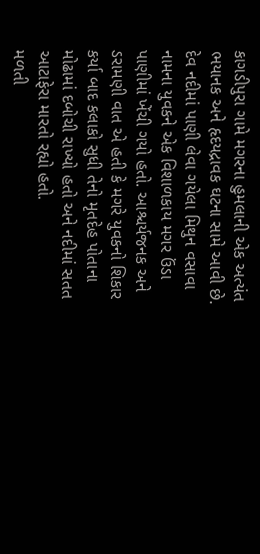કાગડીપુરા ગામે મગરના હુમલાની એક અત્યંત ભયાનક અને હૃદયદ્રાવક ઘટના સામે આવી છે. દેવ નદીમાં પાણી લેવા ગયેલા મિથુન વસાવા નામના યુવકને એક વિશાળકાય મગર ઉંડા પાણીમાં ખેંચી ગયો હતો. આશ્ચર્યજનક અને ડરામણી વાત એ હતી કે મગરે યુવકનો શિકાર કર્યા બાદ કલાકો સુધી તેનો મૃતદેહ પોતાના મોઢામાં દબોચી રાખ્યો હતો અને નદીમાં સતત આટાફેરા મારતો રહ્યો હતો.
મળતી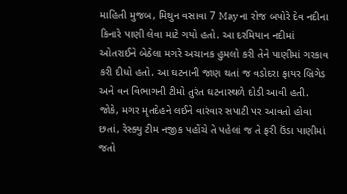માહિતી મુજબ, મિથુન વસાવા 7 May ના રોજ બપોરે દેવ નદીના કિનારે પાણી લેવા માટે ગયો હતો. આ દરમિયાન નદીમાં ઓતરાઈને બેઠેલા મગરે અચાનક હુમલો કરી તેને પાણીમાં ગરકાવ કરી દીધો હતો. આ ઘટનાની જાણ થતાં જ વડોદરા ફાયર બ્રિગેડ અને વન વિભાગની ટીમો તુરંત ઘટનાસ્થળે દોડી આવી હતી. જોકે, મગર મૃતદેહને લઈને વારંવાર સપાટી પર આવતો હોવા છતાં, રેસ્ક્યુ ટીમ નજીક પહોંચે તે પહેલાં જ તે ફરી ઉંડા પાણીમાં જતો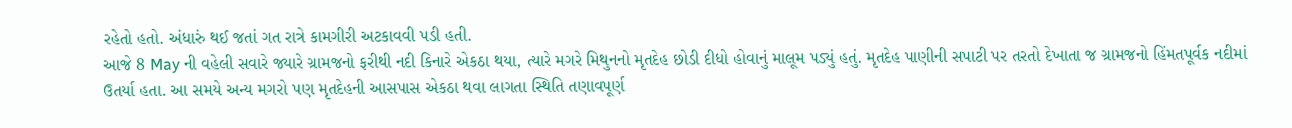રહેતો હતો. અંધારું થઈ જતાં ગત રાત્રે કામગીરી અટકાવવી પડી હતી.
આજે 8 May ની વહેલી સવારે જ્યારે ગ્રામજનો ફરીથી નદી કિનારે એકઠા થયા, ત્યારે મગરે મિથુનનો મૃતદેહ છોડી દીધો હોવાનું માલૂમ પડ્યું હતું. મૃતદેહ પાણીની સપાટી પર તરતો દેખાતા જ ગ્રામજનો હિંમતપૂર્વક નદીમાં ઉતર્યા હતા. આ સમયે અન્ય મગરો પણ મૃતદેહની આસપાસ એકઠા થવા લાગતા સ્થિતિ તણાવપૂર્ણ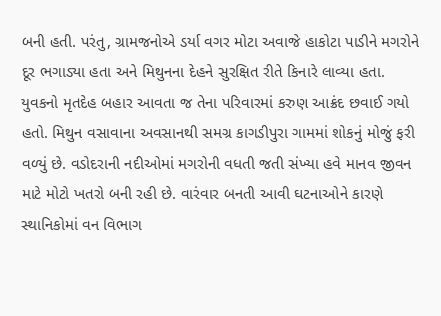બની હતી. પરંતુ, ગ્રામજનોએ ડર્યા વગર મોટા અવાજે હાકોટા પાડીને મગરોને દૂર ભગાડ્યા હતા અને મિથુનના દેહને સુરક્ષિત રીતે કિનારે લાવ્યા હતા.
યુવકનો મૃતદેહ બહાર આવતા જ તેના પરિવારમાં કરુણ આક્રંદ છવાઈ ગયો હતો. મિથુન વસાવાના અવસાનથી સમગ્ર કાગડીપુરા ગામમાં શોકનું મોજું ફરી વળ્યું છે. વડોદરાની નદીઓમાં મગરોની વધતી જતી સંખ્યા હવે માનવ જીવન માટે મોટો ખતરો બની રહી છે. વારંવાર બનતી આવી ઘટનાઓને કારણે સ્થાનિકોમાં વન વિભાગ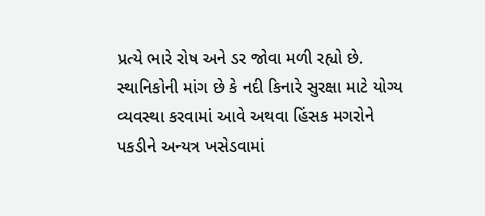પ્રત્યે ભારે રોષ અને ડર જોવા મળી રહ્યો છે.
સ્થાનિકોની માંગ છે કે નદી કિનારે સુરક્ષા માટે યોગ્ય વ્યવસ્થા કરવામાં આવે અથવા હિંસક મગરોને પકડીને અન્યત્ર ખસેડવામાં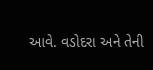આવે. વડોદરા અને તેની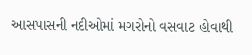આસપાસની નદીઓમાં મગરોનો વસવાટ હોવાથી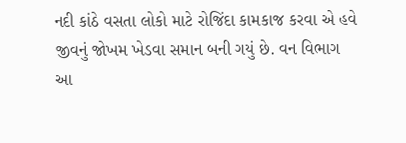નદી કાંઠે વસતા લોકો માટે રોજિંદા કામકાજ કરવા એ હવે જીવનું જોખમ ખેડવા સમાન બની ગયું છે. વન વિભાગ આ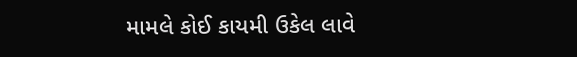મામલે કોઈ કાયમી ઉકેલ લાવે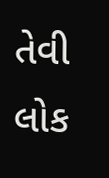તેવી લોક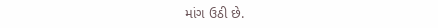માંગ ઉઠી છે.